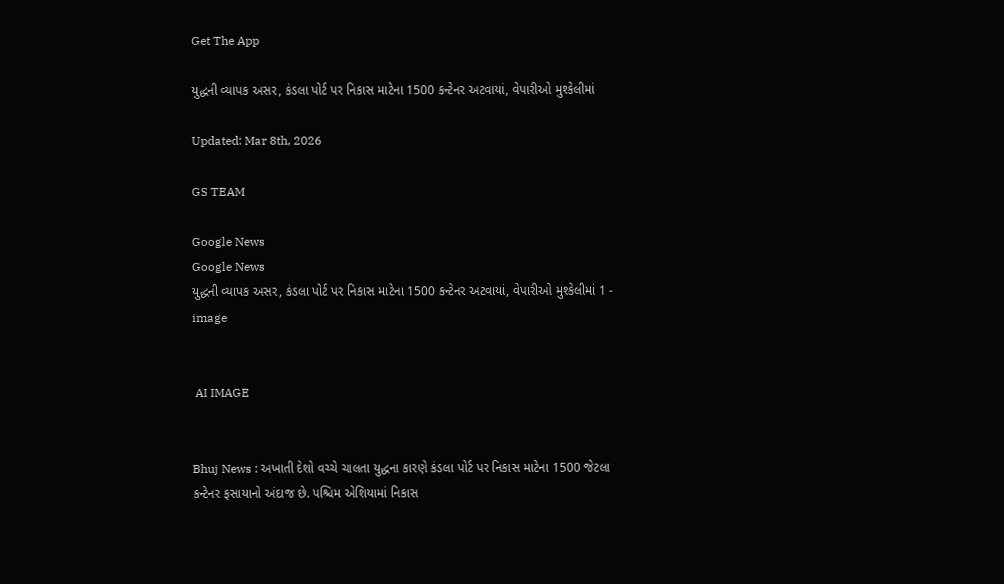Get The App

યુદ્ધની વ્યાપક અસર, કંડલા પોર્ટ પર નિકાસ માટેના 1500 કન્ટેનર અટવાયાં, વેપારીઓ મુશ્કેલીમાં

Updated: Mar 8th, 2026

GS TEAM

Google News
Google News
યુદ્ધની વ્યાપક અસર, કંડલા પોર્ટ પર નિકાસ માટેના 1500 કન્ટેનર અટવાયાં, વેપારીઓ મુશ્કેલીમાં 1 - image


 AI IMAGE


Bhuj News : અખાતી દેશો વચ્ચે ચાલતા યુદ્ધના કારણે કંડલા પોર્ટ પર નિકાસ માટેના 1500 જેટલા કન્ટેનર ફસાયાનો અંદાજ છે. પશ્ચિમ એશિયામાં નિકાસ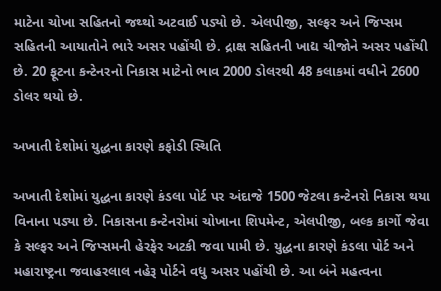માટેના ચોખા સહિતનો જથ્થો અટવાઈ પડ્યો છે. એલપીજી, સલ્ફર અને જિપ્સમ સહિતની આયાતોને ભારે અસર પહોંચી છે. દ્રાક્ષ સહિતની ખાદ્ય ચીજોને અસર પહોંચી છે. 20 ફૂટના કન્ટેનરનો નિકાસ માટેનો ભાવ 2000 ડોલરથી 48 કલાકમાં વધીને 2600 ડોલર થયો છે.

અખાતી દેશોમાં યુદ્ધના કારણે કફોડી સ્થિતિ

અખાતી દેશોમાં યુદ્ધના કારણે કંડલા પોર્ટ પર અંદાજે 1500 જેટલા કન્ટેનરો નિકાસ થયા વિનાના પડ્યા છે. નિકાસના કન્ટેનરોમાં ચોખાના શિપમેન્ટ, એલપીજી, બલ્ક કાર્ગો જેવા કે સલ્ફર અને જિપ્સમની હેરફેર અટકી જવા પામી છે. યુદ્ધના કારણે કંડલા પોર્ટ અને મહારાષ્ટ્રના જવાહરલાલ નહેરૂ પોર્ટને વધુ અસર પહોંચી છે. આ બંને મહત્વના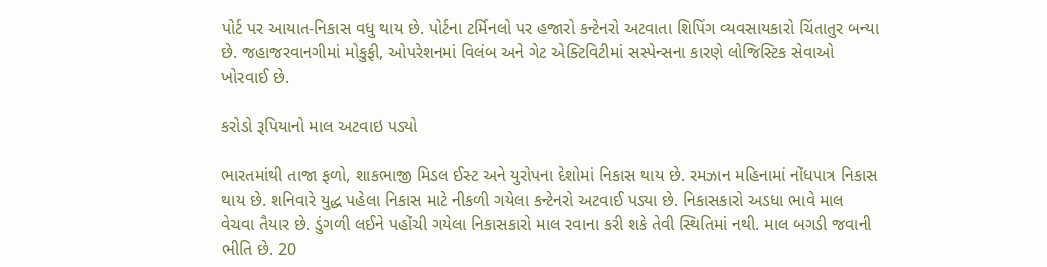પોર્ટ પર આયાત-નિકાસ વધુ થાય છે. પોર્ટના ટર્મિનલો પર હજારો કન્ટેનરો અટવાતા શિપિંગ વ્યવસાયકારો ચિંતાતુર બન્યા છે. જહાજરવાનગીમાં મોકુફી, ઓપરેશનમાં વિલંબ અને ગેટ એક્ટિવિટીમાં સસ્પેન્સના કારણે લોજિસ્ટિક સેવાઓ ખોરવાઈ છે.

કરોડો રૂપિયાનો માલ અટવાઇ પડ્યો

ભારતમાંથી તાજા ફળો, શાકભાજી મિડલ ઈસ્ટ અને યુરોપના દેશોમાં નિકાસ થાય છે. રમઝાન મહિનામાં નોંધપાત્ર નિકાસ થાય છે. શનિવારે યુદ્ધ પહેલા નિકાસ માટે નીકળી ગયેલા કન્ટેનરો અટવાઈ પડ્યા છે. નિકાસકારો અડધા ભાવે માલ વેચવા તૈયાર છે. ડુંગળી લઈને પહોંચી ગયેલા નિકાસકારો માલ રવાના કરી શકે તેવી સ્થિતિમાં નથી. માલ બગડી જવાની ભીતિ છે. 20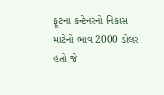ફૂટના કન્ટેનરનો નિકાસ માટેનો ભાવ 2000 ડોલર હતો જે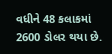વધીને 48 કલાકમાં 2600 ડોલર થયા છે.